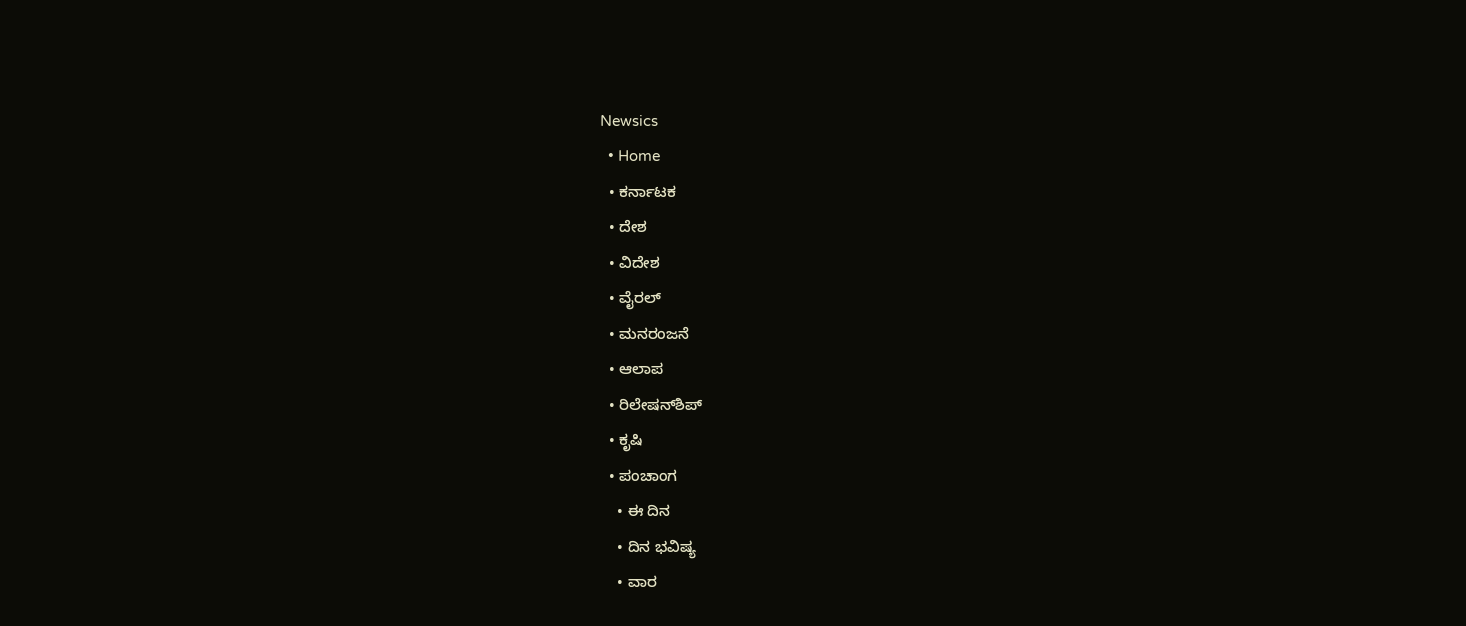Newsics
  • Home
  • ಕರ್ನಾಟಕ
  • ದೇಶ
  • ವಿದೇಶ
  • ವೈರಲ್
  • ಮನರಂಜನೆ
  • ಆಲಾಪ
  • ರಿಲೇಷನ್‌ಶಿಪ್
  • ಕೃಷಿ
  • ಪಂಚಾಂಗ
    • ಈ ದಿನ
    • ದಿನ ಭವಿಷ್ಯ
    • ವಾರ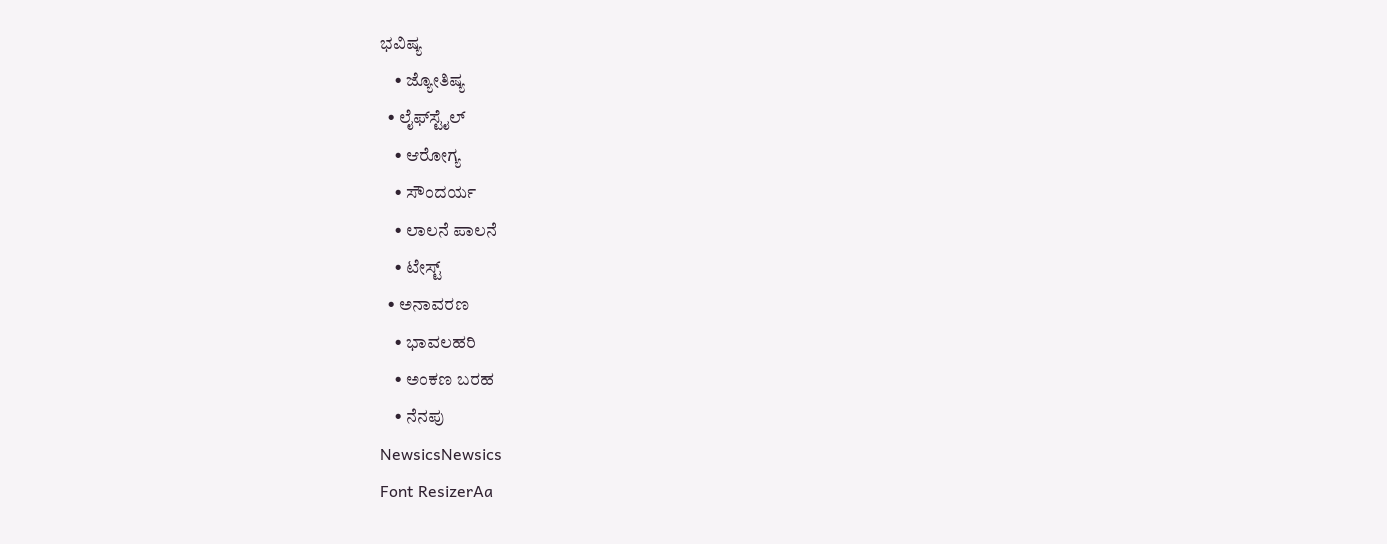ಭವಿಷ್ಯ
    • ಜ್ಯೋತಿಷ್ಯ
  • ಲೈಫ್‌ಸ್ಟೈಲ್
    • ಆರೋಗ್ಯ
    • ಸೌಂದರ್ಯ
    • ಲಾಲನೆ ಪಾಲನೆ
    • ಟೇಸ್ಟ್
  • ಅನಾವರಣ
    • ಭಾವಲಹರಿ
    • ಅಂಕಣ ಬರಹ
    • ನೆನಪು
NewsicsNewsics
Font ResizerAa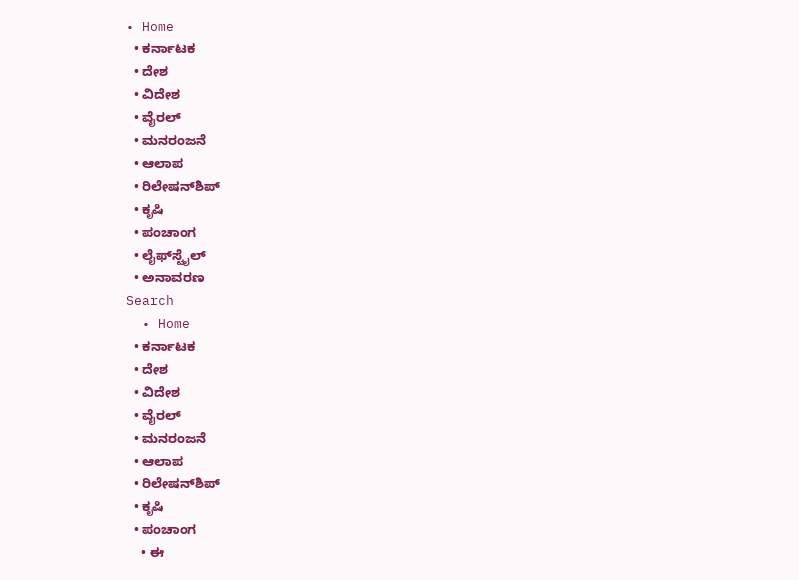• Home
  • ಕರ್ನಾಟಕ
  • ದೇಶ
  • ವಿದೇಶ
  • ವೈರಲ್
  • ಮನರಂಜನೆ
  • ಆಲಾಪ
  • ರಿಲೇಷನ್‌ಶಿಪ್
  • ಕೃಷಿ
  • ಪಂಚಾಂಗ
  • ಲೈಫ್‌ಸ್ಟೈಲ್
  • ಅನಾವರಣ
Search
  • Home
  • ಕರ್ನಾಟಕ
  • ದೇಶ
  • ವಿದೇಶ
  • ವೈರಲ್
  • ಮನರಂಜನೆ
  • ಆಲಾಪ
  • ರಿಲೇಷನ್‌ಶಿಪ್
  • ಕೃಷಿ
  • ಪಂಚಾಂಗ
    • ಈ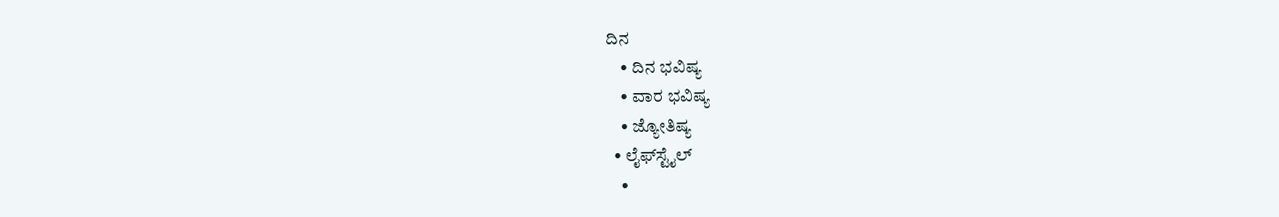ದಿನ
    • ದಿನ ಭವಿಷ್ಯ
    • ವಾರ ಭವಿಷ್ಯ
    • ಜ್ಯೋತಿಷ್ಯ
  • ಲೈಫ್‌ಸ್ಟೈಲ್
    •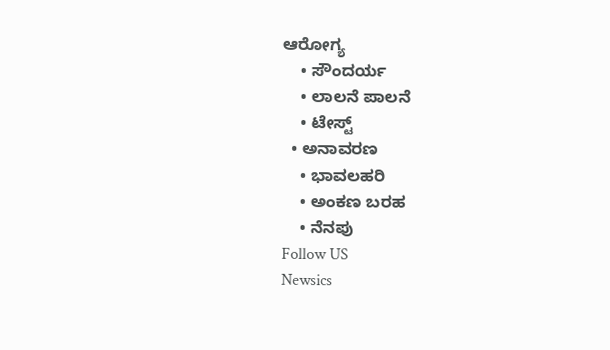ಆರೋಗ್ಯ
    • ಸೌಂದರ್ಯ
    • ಲಾಲನೆ ಪಾಲನೆ
    • ಟೇಸ್ಟ್
  • ಅನಾವರಣ
    • ಭಾವಲಹರಿ
    • ಅಂಕಣ ಬರಹ
    • ನೆನಪು
Follow US
Newsics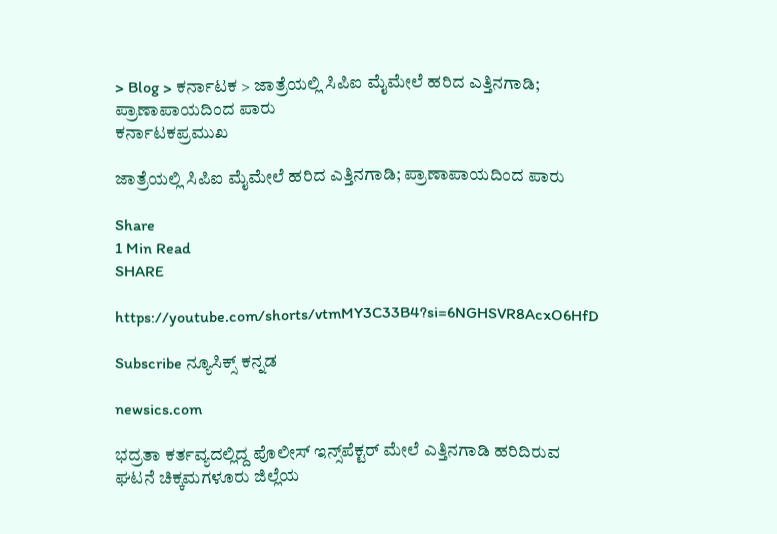> Blog > ಕರ್ನಾಟಕ > ಜಾತ್ರೆಯಲ್ಲಿ ಸಿಪಿಐ ಮೈಮೇಲೆ ಹರಿದ ಎತ್ತಿನಗಾಡಿ; ಪ್ರಾಣಾಪಾಯದಿಂದ ಪಾರು
ಕರ್ನಾಟಕಪ್ರಮುಖ

ಜಾತ್ರೆಯಲ್ಲಿ ಸಿಪಿಐ ಮೈಮೇಲೆ ಹರಿದ ಎತ್ತಿನಗಾಡಿ; ಪ್ರಾಣಾಪಾಯದಿಂದ ಪಾರು

Share
1 Min Read
SHARE

https://youtube.com/shorts/vtmMY3C33B4?si=6NGHSVR8AcxO6HfD

Subscribe ನ್ಯೂಸಿಕ್ಸ್ ಕನ್ನಡ

newsics.com

ಭದ್ರತಾ ಕರ್ತವ್ಯದಲ್ಲಿದ್ದ ಪೊಲೀಸ್ ಇನ್ಸ್‌ಪೆಕ್ಟರ್ ಮೇಲೆ ಎತ್ತಿನಗಾಡಿ ಹರಿದಿರುವ ಘಟನೆ ಚಿಕ್ಕಮಗಳೂರು ಜಿಲ್ಲೆಯ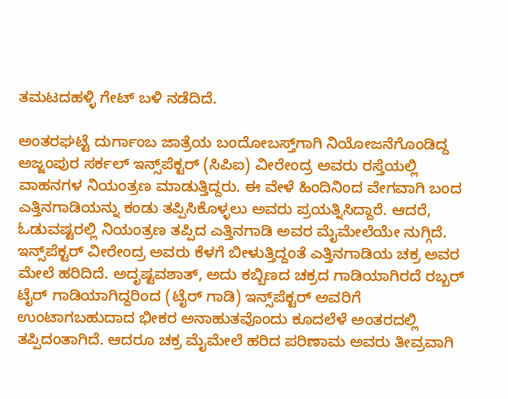ತಮಟದಹಳ್ಳಿ ಗೇಟ್ ಬಳಿ ನಡೆದಿದೆ.

ಅಂತರಘಟ್ಟೆ ದುರ್ಗಾಂಬ ಜಾತ್ರೆಯ ಬಂದೋಬಸ್ತ್‌ಗಾಗಿ ನಿಯೋಜನೆಗೊಂಡಿದ್ದ ಅಜ್ಜಂಪುರ ಸರ್ಕಲ್ ಇನ್ಸ್‌ಪೆಕ್ಟರ್ (ಸಿಪಿಐ) ವೀರೇಂದ್ರ ಅವರು ರಸ್ತೆಯಲ್ಲಿ ವಾಹನಗಳ ನಿಯಂತ್ರಣ ಮಾಡುತ್ತಿದ್ದರು. ಈ ವೇಳೆ ಹಿಂದಿನಿಂದ ವೇಗವಾಗಿ ಬಂದ ಎತ್ತಿನಗಾಡಿಯನ್ನು ಕಂಡು ತಪ್ಪಿಸಿಕೊಳ್ಳಲು ಅವರು ಪ್ರಯತ್ನಿಸಿದ್ದಾರೆ. ಆದರೆ, ಓಡುವಷ್ಟರಲ್ಲಿ ನಿಯಂತ್ರಣ ತಪ್ಪಿದ ಎತ್ತಿನಗಾಡಿ ಅವರ ಮೈಮೇಲೆಯೇ ನುಗ್ಗಿದೆ.
ಇನ್ಸ್‌ಪೆಕ್ಟರ್ ವೀರೇಂದ್ರ ಅವರು ಕೆಳಗೆ ಬೀಳುತ್ತಿದ್ದಂತೆ ಎತ್ತಿನಗಾಡಿಯ ಚಕ್ರ ಅವರ ಮೇಲೆ ಹರಿದಿದೆ. ಅದೃಷ್ಟವಶಾತ್, ಅದು ಕಬ್ಬಿಣದ ಚಕ್ರದ ಗಾಡಿಯಾಗಿರದೆ ರಬ್ಬರ್ ಟೈರ್ ಗಾಡಿಯಾಗಿದ್ದರಿಂದ (ಟೈರ್ ಗಾಡಿ) ಇನ್ಸ್‌ಪೆಕ್ಟರ್ ಅವರಿಗೆ ಉಂಟಾಗಬಹುದಾದ ಭೀಕರ ಅನಾಹುತವೊಂದು ಕೂದಲೆಳೆ ಅಂತರದಲ್ಲಿ ತಪ್ಪಿದಂತಾಗಿದೆ. ಆದರೂ ಚಕ್ರ ಮೈಮೇಲೆ ಹರಿದ ಪರಿಣಾಮ ಅವರು ತೀವ್ರವಾಗಿ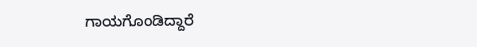ಗಾಯಗೊಂಡಿದ್ದಾರೆ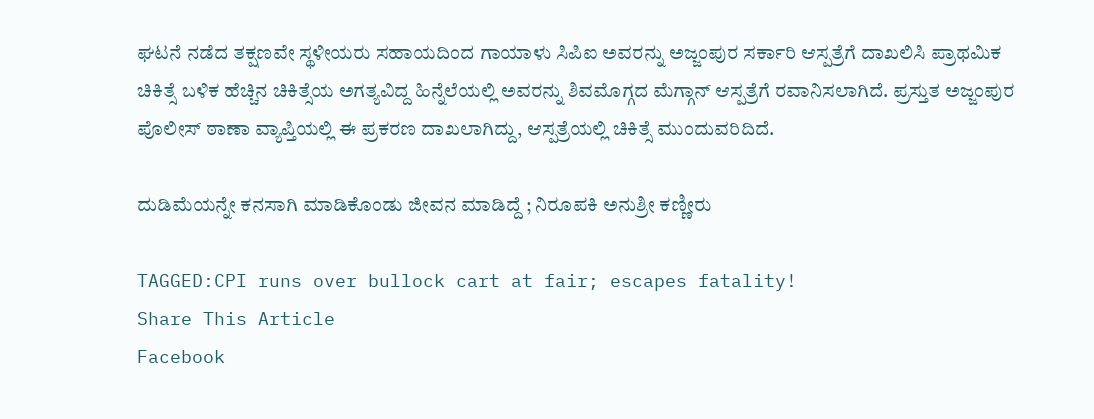ಘಟನೆ ನಡೆದ ತಕ್ಷಣವೇ ಸ್ಥಳೀಯರು ಸಹಾಯದಿಂದ ಗಾಯಾಳು ಸಿಪಿಐ ಅವರನ್ನು ಅಜ್ಜಂಪುರ ಸರ್ಕಾರಿ ಆಸ್ಪತ್ರೆಗೆ ದಾಖಲಿಸಿ ಪ್ರಾಥಮಿಕ ಚಿಕಿತ್ಸೆ ಬಳಿಕ ಹೆಚ್ಚಿನ ಚಿಕಿತ್ಸೆಯ ಅಗತ್ಯವಿದ್ದ ಹಿನ್ನೆಲೆಯಲ್ಲಿ ಅವರನ್ನು ಶಿವಮೊಗ್ಗದ ಮೆಗ್ಗಾನ್ ಆಸ್ಪತ್ರೆಗೆ ರವಾನಿಸಲಾಗಿದೆ. ಪ್ರಸ್ತುತ ಅಜ್ಜಂಪುರ ಪೊಲೀಸ್ ಠಾಣಾ ವ್ಯಾಪ್ತಿಯಲ್ಲಿ ಈ ಪ್ರಕರಣ ದಾಖಲಾಗಿದ್ದು, ಆಸ್ಪತ್ರೆಯಲ್ಲಿ ಚಿಕಿತ್ಸೆ ಮುಂದುವರಿದಿದೆ.

ದುಡಿಮೆಯನ್ನೇ ಕನಸಾಗಿ ಮಾಡಿಕೊಂಡು ಜೀವನ ಮಾಡಿದ್ದೆ ; ನಿರೂಪಕಿ ಅನುಶ್ರೀ ಕಣ್ಣೀರು

TAGGED:CPI runs over bullock cart at fair; escapes fatality!
Share This Article
Facebook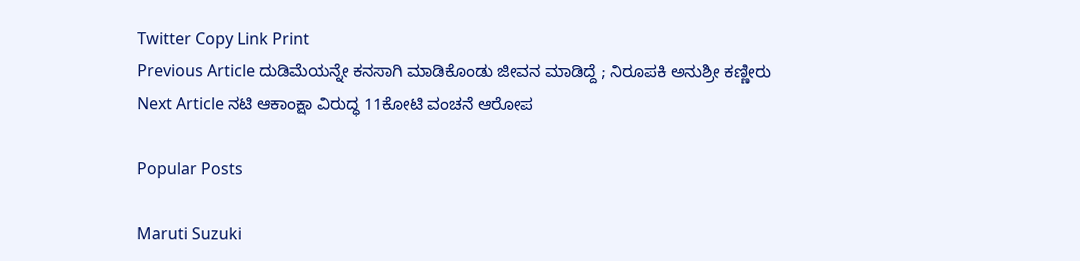Twitter Copy Link Print
Previous Article ದುಡಿಮೆಯನ್ನೇ ಕನಸಾಗಿ ಮಾಡಿಕೊಂಡು ಜೀವನ ಮಾಡಿದ್ದೆ ; ನಿರೂಪಕಿ ಅನುಶ್ರೀ ಕಣ್ಣೀರು
Next Article ನಟಿ ಆಕಾಂಕ್ಷಾ ವಿರುದ್ಧ 11ಕೋಟಿ ವಂಚನೆ ಆರೋಪ

Popular Posts

Maruti Suzuki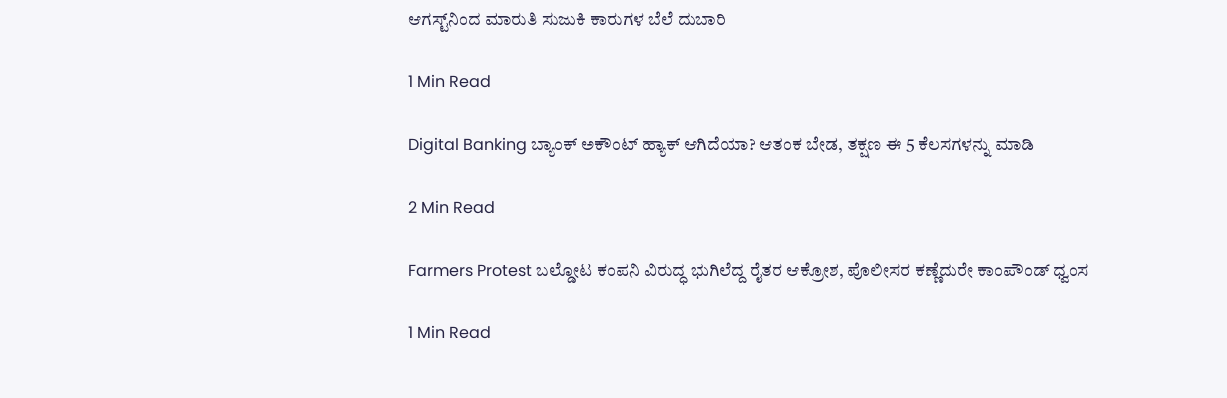ಆಗಸ್ಟ್‌ನಿಂದ ಮಾರುತಿ ಸುಜುಕಿ ಕಾರುಗಳ ಬೆಲೆ ದುಬಾರಿ

1 Min Read

Digital Banking ಬ್ಯಾಂಕ್ ಅಕೌಂಟ್ ಹ್ಯಾಕ್ ಆಗಿದೆಯಾ? ಆತಂಕ ಬೇಡ, ತಕ್ಷಣ ಈ 5 ಕೆಲಸಗಳನ್ನು ಮಾಡಿ

2 Min Read

Farmers Protest ಬಲ್ಡೋಟ ಕಂಪನಿ ವಿರುದ್ಧ ಭುಗಿಲೆದ್ದ ರೈತರ ಆಕ್ರೋಶ, ಪೊಲೀಸರ ಕಣ್ಣೆದುರೇ ಕಾಂಪೌಂಡ್ ಧ್ವಂಸ

1 Min Read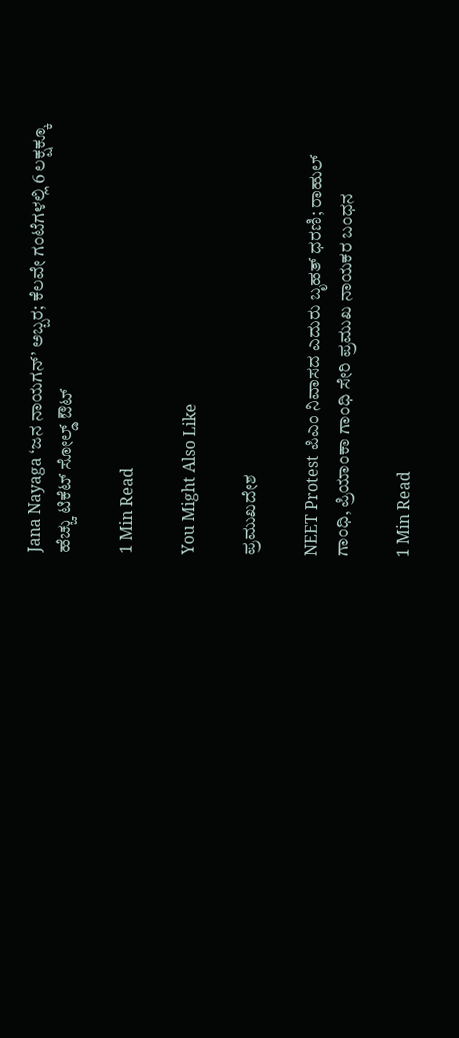Jana Nayaga ‘ಜನ ನಾಯಗನ್’ ಅಬ್ಬರ; ಕೆಲವೇ ಗಂಟೆಗಳಲ್ಲಿ 6 ಲಕ್ಷಕ್ಕೂ ಹೆಚ್ಚು ಟಿಕೆಟ್ ಸೋಲ್ಡ್ ಔಟ್

1 Min Read

You Might Also Like

ಪ್ರಮುಖದೇಶ

NEET Protest ಪಿಎಂ ನಿವಾಸದ ಎದುರು ಬೃಹತ್ ಧರಣಿ; ರಾಹುಲ್ ಗಾಂಧಿ, ಪ್ರಿಯಾಂಕಾ ಗಾಂಧಿ ಸೇರಿ ಪ್ರಮುಖ ನಾಯಕರ ಬಂಧನ

1 Min Read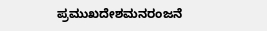ಪ್ರಮುಖದೇಶಮನರಂಜನೆ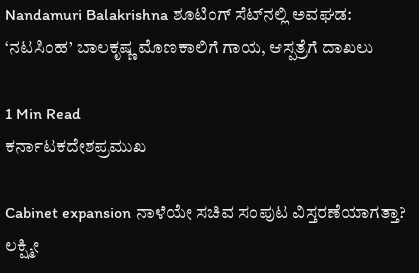Nandamuri Balakrishna ಶೂಟಿಂಗ್ ಸೆಟ್‌ನಲ್ಲಿ ಅವಘಡ: ‘ನಟಸಿಂಹ’ ಬಾಲಕೃಷ್ಣ ಮೊಣಕಾಲಿಗೆ ಗಾಯ, ಆಸ್ಪತ್ರೆಗೆ ದಾಖಲು

1 Min Read
ಕರ್ನಾಟಕದೇಶಪ್ರಮುಖ

Cabinet expansion ನಾಳೆಯೇ ಸಚಿವ ಸಂಪುಟ ವಿಸ್ತರಣೆಯಾಗತ್ತಾ? ಲಕ್ಷ್ಮೀ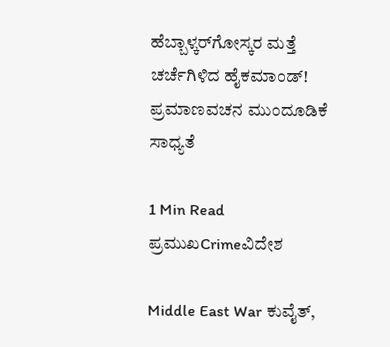ಹೆಬ್ಬಾಳ್ಕರ್‌ಗೋಸ್ಕರ ಮತ್ತೆ ಚರ್ಚೆಗಿಳಿದ ಹೈಕಮಾಂಡ್! ಪ್ರಮಾಣವಚನ ಮುಂದೂಡಿಕೆ ಸಾಧ್ಯತೆ

1 Min Read
ಪ್ರಮುಖCrimeವಿದೇಶ

Middle East War ಕುವೈತ್,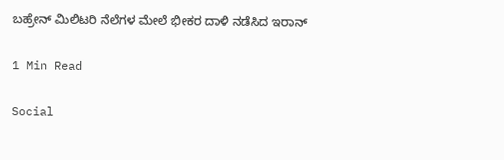ಬಹ್ರೇನ್ ಮಿಲಿಟರಿ ನೆಲೆಗಳ ಮೇಲೆ ಭೀಕರ ದಾಳಿ ನಡೆಸಿದ ಇರಾನ್

1 Min Read

Social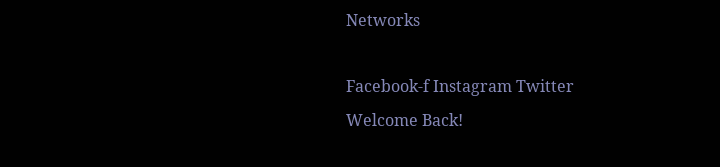Networks

Facebook-f Instagram Twitter
Welcome Back!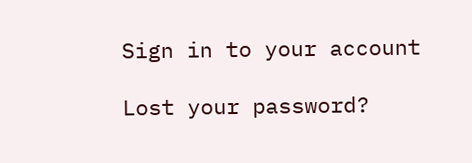Sign in to your account

Lost your password?